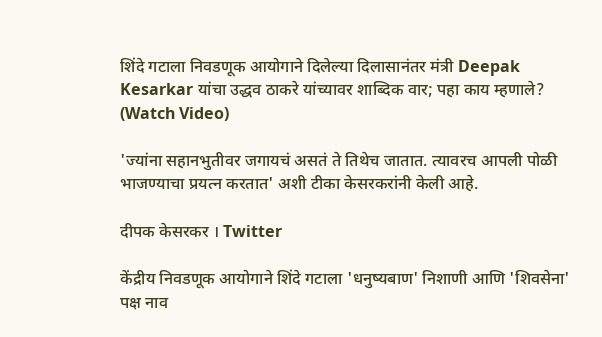शिंदे गटाला निवडणूक आयोगाने दिलेल्या दिलासानंतर मंत्री Deepak Kesarkar यांचा उद्धव ठाकरे यांच्यावर शाब्दिक वार; पहा काय म्हणाले? (Watch Video)

'ज्यांना सहानभुतीवर जगायचं असतं ते तिथेच जातात. त्यावरच आपली पोळी भाजण्याचा प्रयत्न करतात' अशी टीका केसरकरांनी केली आहे.

दीपक केसरकर । Twitter

केंद्रीय निवडणूक आयोगाने शिंदे गटाला 'धनुष्यबाण' निशाणी आणि 'शिवसेना' पक्ष नाव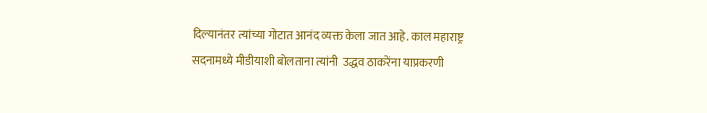दिल्यानंतर त्यांच्या गोटात आनंद व्यक्त केला जात आहे. काल महाराष्ट्र सदनामध्ये मीडीयाशी बोलताना त्यांनी  उद्धव ठाकरेंना याप्रकरणी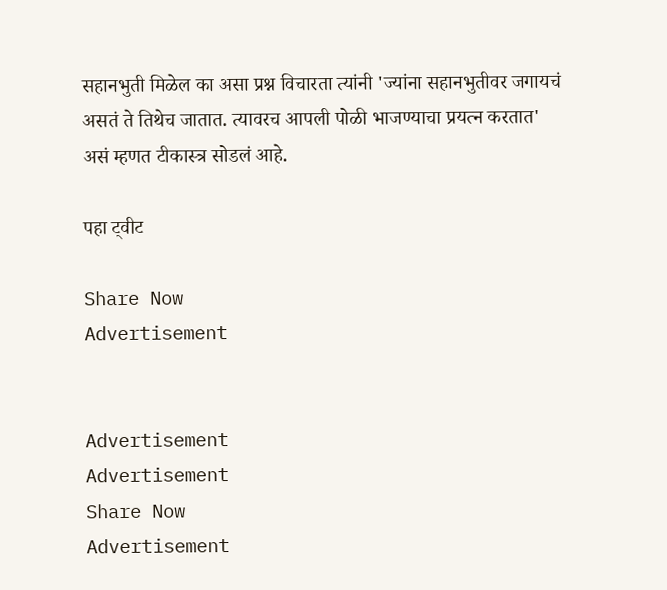सहानभुती मिळेल का असा प्रश्न विचारता त्यांनी 'ज्यांना सहानभुतीवर जगायचं असतं ते तिथेच जातात. त्यावरच आपली पोळी भाजण्याचा प्रयत्न करतात' असं म्हणत टीकास्त्र सोडलं आहे.

पहा ट्वीट

Share Now
Advertisement


Advertisement
Advertisement
Share Now
Advertisement